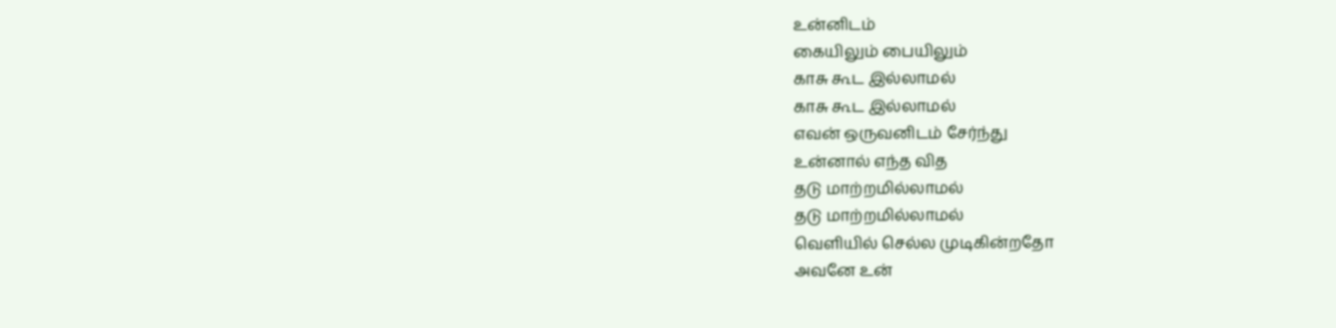உன்னிடம்
கையிலும் பையிலும்
காசு கூட இல்லாமல்
காசு கூட இல்லாமல்
எவன் ஒருவனிடம் சேர்ந்து
உன்னால் எந்த வித
தடு மாற்றமில்லாமல்
தடு மாற்றமில்லாமல்
வெளியில் செல்ல முடிகின்றதோ
அவனே உன்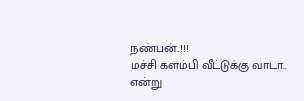நண்பன்..!!!
மச்சி களம்பி வீட்டுக்கு வாடா..
என்று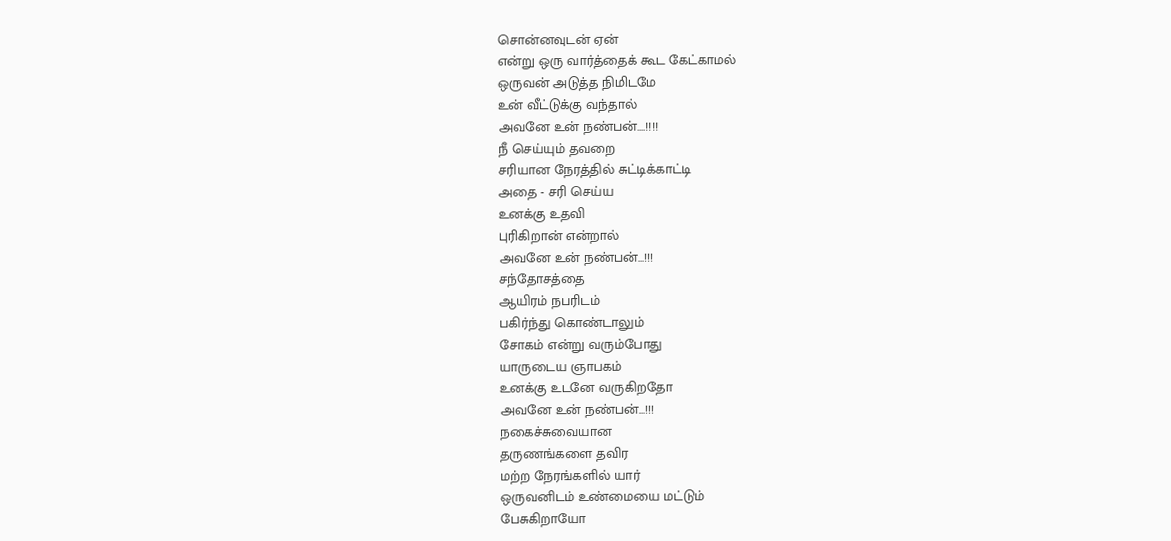சொன்னவுடன் ஏன்
என்று ஒரு வார்த்தைக் கூட கேட்காமல்
ஒருவன் அடுத்த நிமிடமே
உன் வீட்டுக்கு வந்தால்
அவனே உன் நண்பன்....!!!!
நீ செய்யும் தவறை
சரியான நேரத்தில் சுட்டிக்காட்டி
அதை - சரி செய்ய
உனக்கு உதவி
புரிகிறான் என்றால்
அவனே உன் நண்பன்...!!!
சந்தோசத்தை
ஆயிரம் நபரிடம்
பகிர்ந்து கொண்டாலும்
சோகம் என்று வரும்போது
யாருடைய ஞாபகம்
உனக்கு உடனே வருகிறதோ
அவனே உன் நண்பன்...!!!
நகைச்சுவையான
தருணங்களை தவிர
மற்ற நேரங்களில் யார்
ஒருவனிடம் உண்மையை மட்டும்
பேசுகிறாயோ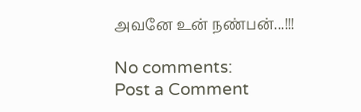அவனே உன் நண்பன்...!!!

No comments:
Post a Comment